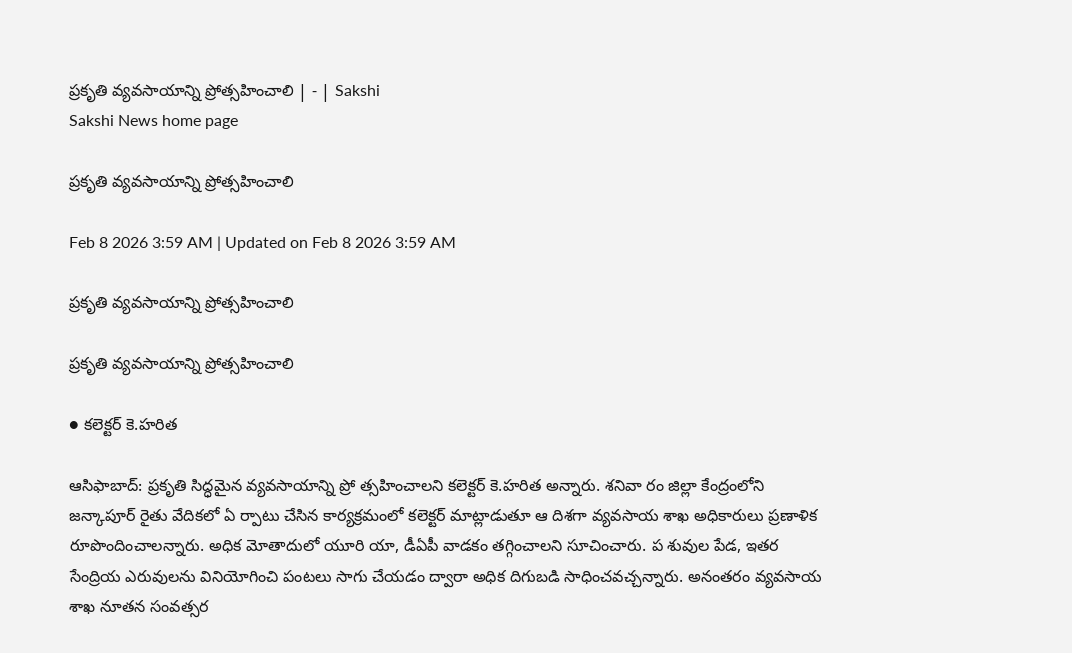ప్రకృతి వ్యవసాయాన్ని ప్రోత్సహించాలి | - | Sakshi
Sakshi News home page

ప్రకృతి వ్యవసాయాన్ని ప్రోత్సహించాలి

Feb 8 2026 3:59 AM | Updated on Feb 8 2026 3:59 AM

ప్రకృతి వ్యవసాయాన్ని ప్రోత్సహించాలి

ప్రకృతి వ్యవసాయాన్ని ప్రోత్సహించాలి

● కలెక్టర్‌ కె.హరిత

ఆసిఫాబాద్‌: ప్రకృతి సిద్ధమైన వ్యవసాయాన్ని ప్రో త్సహించాలని కలెక్టర్‌ కె.హరిత అన్నారు. శనివా రం జిల్లా కేంద్రంలోని జన్కాపూర్‌ రైతు వేదికలో ఏ ర్పాటు చేసిన కార్యక్రమంలో కలెక్టర్‌ మాట్లాడుతూ ఆ దిశగా వ్యవసాయ శాఖ అధికారులు ప్రణాళిక రూపొందించాలన్నారు. అధిక మోతాదులో యూరి యా, డీఏపీ వాడకం తగ్గించాలని సూచించారు. ప శువుల పేడ, ఇతర సేంద్రియ ఎరువులను వినియోగించి పంటలు సాగు చేయడం ద్వారా అధిక దిగుబడి సాధించవచ్చన్నారు. అనంతరం వ్యవసాయ శాఖ నూతన సంవత్సర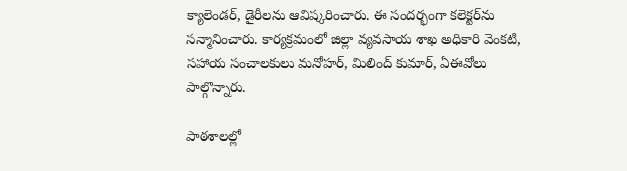క్యాలెండర్‌, డైరీలను ఆవిష్కరించారు. ఈ సందర్భంగా కలెక్టర్‌ను సన్మానించారు. కార్యక్రమంలో జిల్లా వ్యవసాయ శాఖ అధికారి వెంకటి, సహాయ సంచాలకులు మనోహర్‌, మిలింద్‌ కుమార్‌, ఏఈవోలు పాల్గొన్నారు.

పాఠశాలల్లో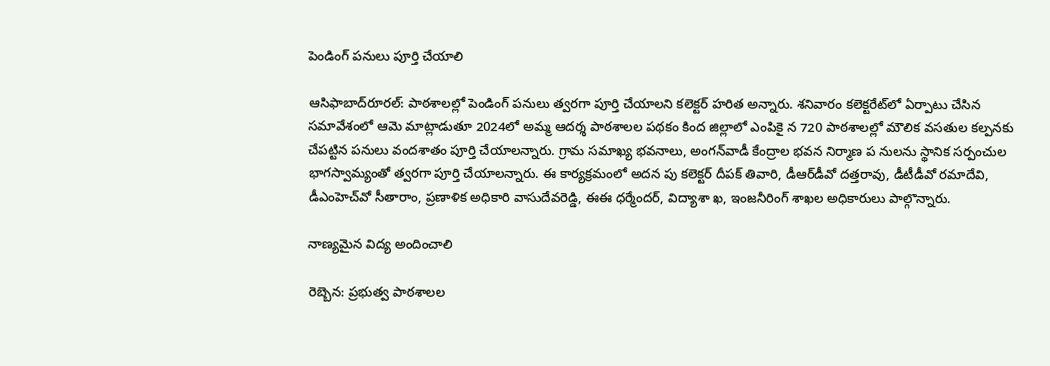పెండింగ్‌ పనులు పూర్తి చేయాలి

ఆసిఫాబాద్‌రూరల్‌: పాఠశాలల్లో పెండింగ్‌ పనులు త్వరగా పూర్తి చేయాలని కలెక్టర్‌ హరిత అన్నారు. శనివారం కలెక్టరేట్‌లో ఏర్పాటు చేసిన సమావేశంలో ఆమె మాట్లాడుతూ 2024లో అమ్మ ఆదర్శ పాఠశాలల పథకం కింద జిల్లాలో ఎంపికై న 720 పాఠశాలల్లో మౌలిక వసతుల కల్పనకు చేపట్టిన పనులు వందశాతం పూర్తి చేయాలన్నారు. గ్రామ సమాఖ్య భవనాలు, అంగన్‌వాడీ కేంద్రాల భవన నిర్మాణ ప నులను స్థానిక సర్పంచుల భాగస్వామ్యంతో త్వరగా పూర్తి చేయాలన్నారు. ఈ కార్యక్రమంలో అదన పు కలెక్టర్‌ దీపక్‌ తివారి, డీఆర్‌డీవో దత్తరావు, డీటీడీవో రమాదేవి, డీఎంహెచ్‌వో సీతారాం, ప్రణాళిక అధికారి వాసుదేవరెడ్డి, ఈఈ ధర్మేందర్‌, విద్యాశా ఖ, ఇంజనీరింగ్‌ శాఖల అధికారులు పాల్గొన్నారు.

నాణ్యమైన విద్య అందించాలి

రెబ్బెన: ప్రభుత్వ పాఠశాలల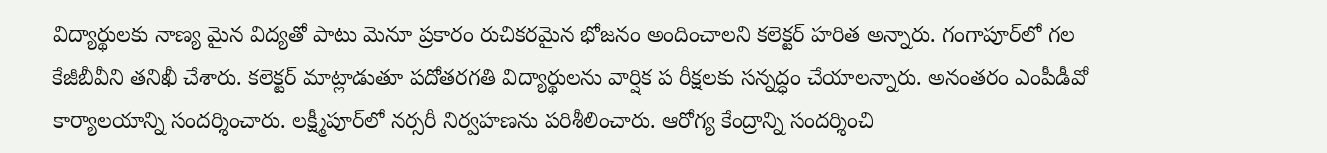విద్యార్థులకు నాణ్య మైన విద్యతో పాటు మెనూ ప్రకారం రుచికరమైన భోజనం అందించాలని కలెక్టర్‌ హరిత అన్నారు. గంగాపూర్‌లో గల కేజీబీవీని తనిఖీ చేశారు. కలెక్టర్‌ మాట్లాడుతూ పదోతరగతి విద్యార్థులను వార్షిక ప రీక్షలకు సన్నద్ధం చేయాలన్నారు. అనంతరం ఎంపీడీవో కార్యాలయాన్ని సందర్శించారు. లక్ష్మీపూర్‌లో నర్సరీ నిర్వహణను పరిశీలించారు. ఆరోగ్య కేంద్రాన్ని సందర్శించి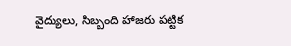వైద్యులు, సిబ్బంది హాజరు పట్టిక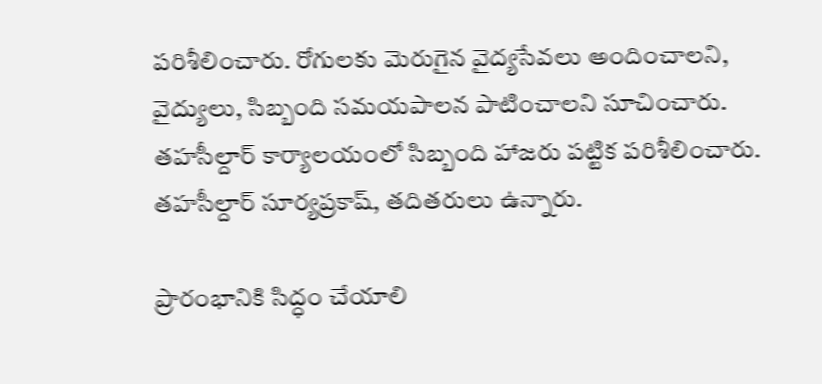పరిశీలించారు. రోగులకు మెరుగైన వైద్యసేవలు అందించాలని, వైద్యులు, సిబ్బంది సమయపాలన పాటించాలని సూచించారు. తహసీల్దార్‌ కార్యాలయంలో సిబ్బంది హాజరు పట్టిక పరిశీలించారు. తహసీల్దార్‌ సూర్యప్రకాష్‌, తదితరులు ఉన్నారు.

ప్రారంభానికి సిద్ధం చేయాలి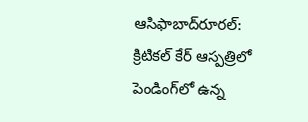ఆసిఫాబాద్‌రూరల్‌: క్రిటికల్‌ కేర్‌ ఆస్పత్రిలో పెండింగ్‌లో ఉన్న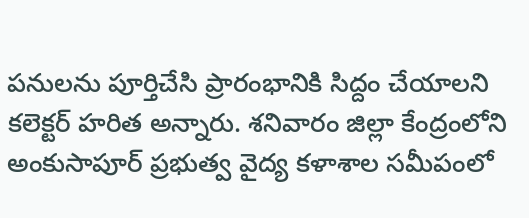పనులను పూర్తిచేసి ప్రారంభానికి సిద్దం చేయాలని కలెక్టర్‌ హరిత అన్నారు. శనివారం జిల్లా కేంద్రంలోని అంకుసాపూర్‌ ప్రభుత్వ వైద్య కళాశాల సమీపంలో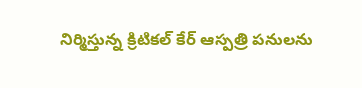నిర్మిస్తున్న క్రిటికల్‌ కేర్‌ ఆస్పత్రి పనులను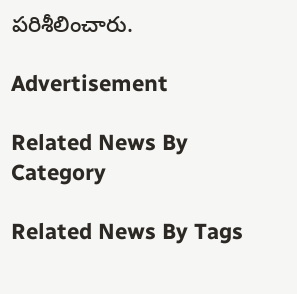పరిశీలించారు.

Advertisement

Related News By Category

Related News By Tags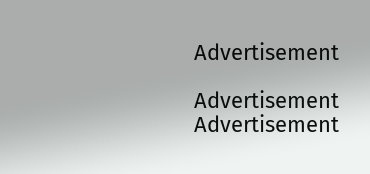Advertisement

Advertisement
Advertisement